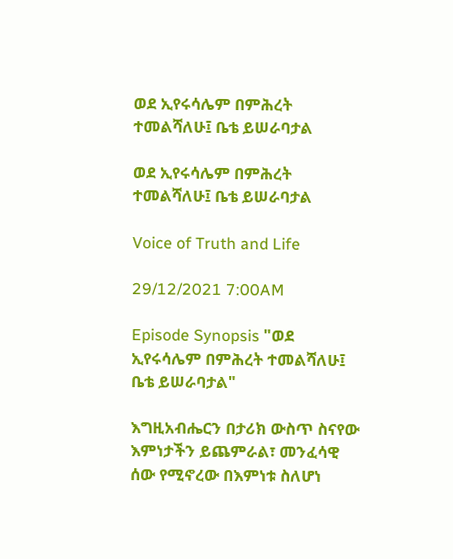ወደ ኢየሩሳሌም በምሕረት ተመልሻለሁ፤ ቤቴ ይሠራባታል

ወደ ኢየሩሳሌም በምሕረት ተመልሻለሁ፤ ቤቴ ይሠራባታል

Voice of Truth and Life

29/12/2021 7:00AM

Episode Synopsis "ወደ ኢየሩሳሌም በምሕረት ተመልሻለሁ፤ ቤቴ ይሠራባታል"

እግዚአብሔርን በታሪክ ውስጥ ስናየው እምነታችን ይጨምራል፣ መንፈሳዊ ሰው የሚኖረው በእምነቱ ስለሆነ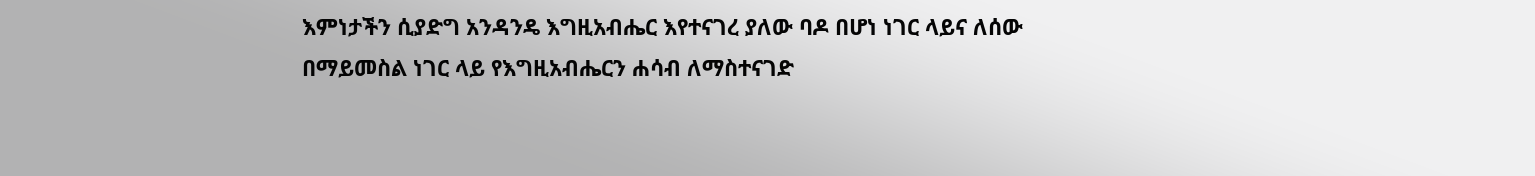እምነታችን ሲያድግ አንዳንዴ እግዚአብሔር እየተናገረ ያለው ባዶ በሆነ ነገር ላይና ለሰው በማይመስል ነገር ላይ የእግዚአብሔርን ሐሳብ ለማስተናገድ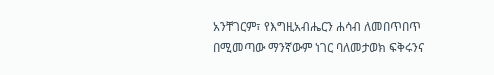አንቸገርም፣ የእግዚአብሔርን ሐሳብ ለመበጥበጥ በሚመጣው ማንኛውም ነገር ባለመታወክ ፍቅሩንና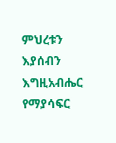ምህረቱን እያሰብን እግዚአብሔር የማያሳፍር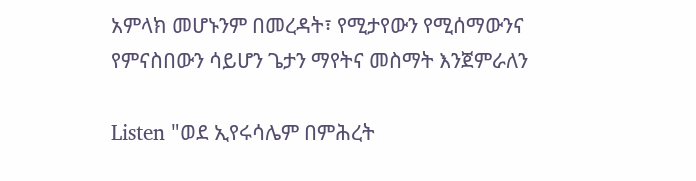አምላክ መሆኑንም በመረዳት፣ የሚታየውን የሚሰማውንና የምናስበውን ሳይሆን ጌታን ማየትና መስማት እንጀምራለን

Listen "ወደ ኢየሩሳሌም በምሕረት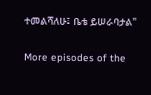ተመልሻለሁ፤ ቤቴ ይሠራባታል"

More episodes of the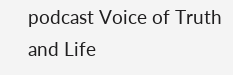podcast Voice of Truth and Life